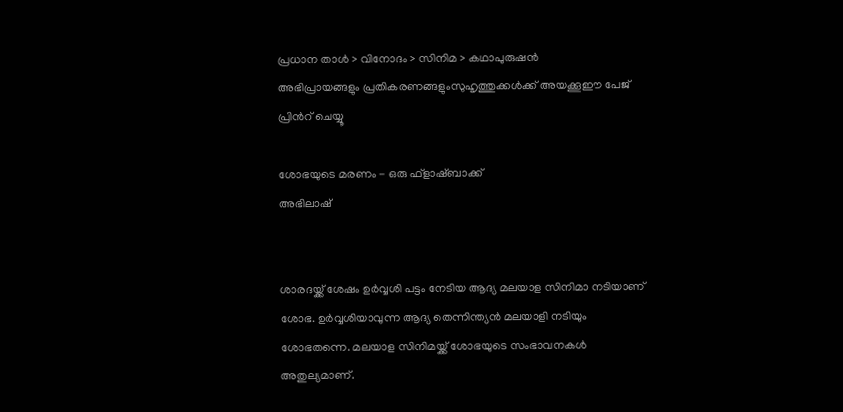പ്രധാന താള്‍ > വിനോദം > സിനിമ > കഥാപുരുഷന്‍
അഭിപ്രായങ്ങളും പ്രതികരണങ്ങളുംസുഹൃത്തുക്കള്‍ക്ക് അയക്കൂഈ പേജ് പ്രിന്‍റ് ചെയ്യൂ

ശോഭയുടെ മരണം - ഒരു ഫ്ളാഷ്ബാക്ക്
അഭിലാഷ്


ശാരദയ്ക്ക് ശേഷം ഉര്‍വ്വശി പട്ടം നേടിയ ആദ്യ മലയാള സിനിമാ നടിയാണ് ശോഭ. ഉര്‍വ്വശിയാവുന്ന ആദ്യ തെന്നിന്ത്യന്‍ മലയാളി നടിയും ശോഭതന്നെ. മലയാള സിനിമയ്ക്ക് ശോഭയുടെ സംഭാവനകള്‍ അതുല്യമാണ്.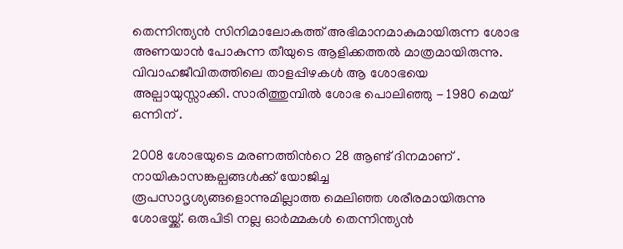തെന്നിന്ത്യന്‍ സിനിമാലോകത്ത് അഭിമാനമാകുമായിരുന്ന ശോഭ അണയാന്‍ പോകുന്ന തീയുടെ ആളിക്കത്തല്‍ മാത്രമായിരുന്നു. വിവാഹജീവിതത്തിലെ താളപ്പിഴകള്‍ ആ ശോഭയെ അല്പായുസ്സാക്കി. സാരിത്തുമ്പില്‍ ശോഭ പൊലിഞ്ഞു - 1980 മെയ് ഒന്നിന് .

2008 ശോഭയുടെ മരണത്തിന്‍റെ 28 ആണ്ട് ദിനമാണ് . നായികാസങ്കല്പങ്ങള്‍ക്ക് യോജിച്ച രൂപസാദൃശ്യങ്ങളൊന്നുമില്ലാത്ത മെലിഞ്ഞ ശരീരമായിരുന്നു ശോഭയ്ക്ക്. ഒരുപിടി നല്ല ഓര്‍മ്മകള്‍ തെന്നിന്ത്യന്‍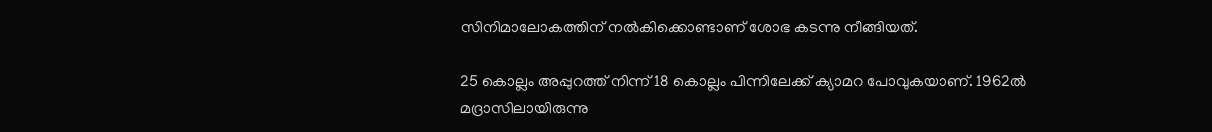സിനിമാലോകത്തിന് നല്‍കിക്കൊണ്ടാണ് ശോഭ കടന്നു നീങ്ങിയത്.

25 കൊല്ലം അപ്പുറത്ത് നിന്ന് 18 കൊല്ലം പിന്നിലേക്ക് ക്യാമറ പോവുകയാണ്. 1962ല്‍ മദ്രാസിലായിരുന്നു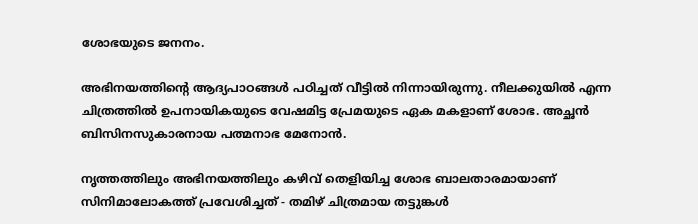ശോഭയുടെ ജനനം.

അഭിനയത്തിന്‍റെ ആദ്യപാഠങ്ങള്‍ പഠിച്ചത് വീട്ടില്‍ നിന്നായിരുന്നു. നീലക്കുയില്‍ എന്ന ചിത്രത്തില്‍ ഉപനായികയുടെ വേഷമിട്ട പ്രേമയുടെ ഏക മകളാണ് ശോഭ. അച്ഛന്‍ ബിസിനസുകാരനായ പത്മനാഭ മേനോന്‍.

നൃത്തത്തിലും അഭിനയത്തിലും കഴിവ് തെളിയിച്ച ശോഭ ബാലതാരമായാണ് സിനിമാലോകത്ത് പ്രവേശിച്ചത് - തമിഴ് ചിത്രമായ തട്ടുങ്കള്‍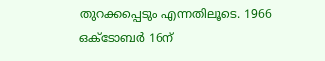തുറക്കപ്പെടും എന്നതിലൂടെ. 1966 ഒക്ടോബര്‍ 16ന്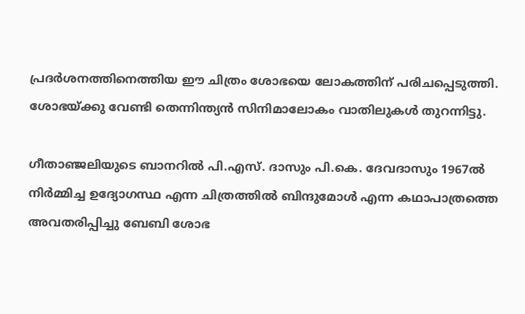പ്രദര്‍ശനത്തിനെത്തിയ ഈ ചിത്രം ശോഭയെ ലോകത്തിന് പരിചപ്പെടുത്തി. ശോഭയ്ക്കു വേണ്ടി തെന്നിന്ത്യന്‍ സിനിമാലോകം വാതിലുകള്‍ തുറന്നിട്ടു.

ഗീതാഞ്ജലിയുടെ ബാനറില്‍ പി.എസ്. ദാസും പി.കെ. ദേവദാസും 1967ല്‍ നിര്‍മ്മിച്ച ഉദ്യോഗസ്ഥ എന്ന ചിത്രത്തില്‍ ബിന്ദുമോള്‍ എന്ന കഥാപാത്രത്തെ അവതരിപ്പിച്ചു ബേബി ശോഭ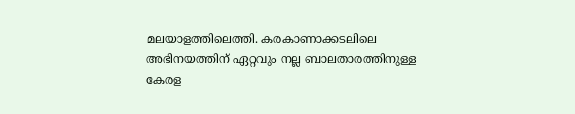മലയാളത്തിലെത്തി. കരകാണാക്കടലിലെ അഭിനയത്തിന് ഏറ്റവും നല്ല ബാലതാരത്തിനുള്ള കേരള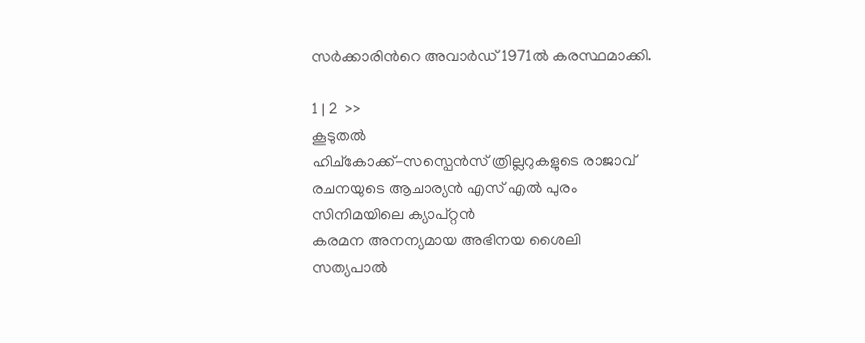സര്‍ക്കാരിന്‍റെ അവാര്‍ഡ് 1971ല്‍ കരസ്ഥമാക്കി.

1 | 2  >>
കൂടുതല്‍
ഹിച്കോക്ക്-സസ്പെന്‍സ് ത്രില്ലറുകളുടെ രാജാവ്
രചനയുടെ ആചാര്യന്‍ എസ് എല്‍ പുരം
സിനിമയിലെ ക്യാപ്റ്റന്‍
കരമന അനന്യമായ അഭിനയ ശൈലി
സത്യപാല്‍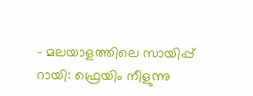- മലയാളത്തിലെ സായിപ്പ്
റായി: ഫ്രെയിം നീളുന്നു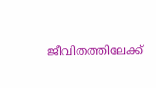ജീവിതത്തിലേക്ക്